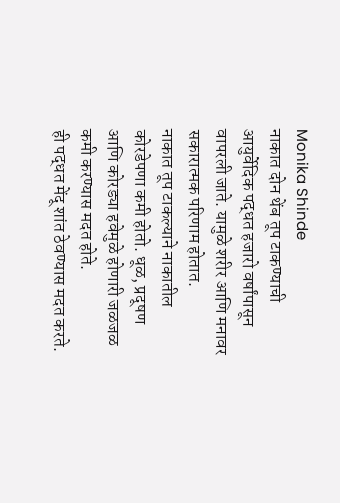Monika Shinde
नाकात दोन थेंब तूप टाकण्याची आयुर्वेदिक पद्धत हजारो वर्षांपासून वापरली जाते. यामुळे शरीर आणि मनावर सकारात्मक परिणाम होतात.
नाकात तूप टाकल्याने नाकातील कोरडेपणा कमी होतो. धूळ, प्रदूषण आणि कोरड्या हवेमुळे होणारी जळजळ कमी करण्यास मदत होते.
ही पद्धत मेंदू शांत ठेवण्यास मदत करते.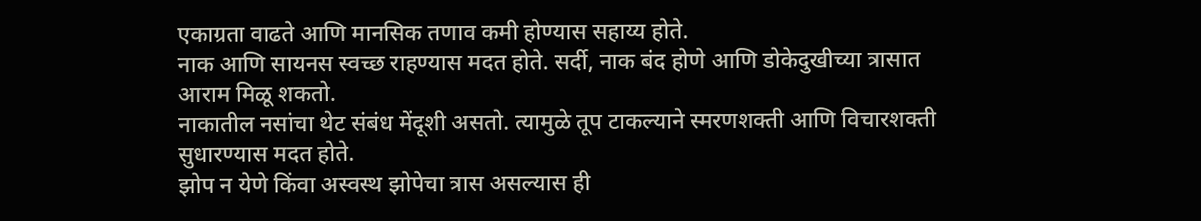एकाग्रता वाढते आणि मानसिक तणाव कमी होण्यास सहाय्य होते.
नाक आणि सायनस स्वच्छ राहण्यास मदत होते. सर्दी, नाक बंद होणे आणि डोकेदुखीच्या त्रासात आराम मिळू शकतो.
नाकातील नसांचा थेट संबंध मेंदूशी असतो. त्यामुळे तूप टाकल्याने स्मरणशक्ती आणि विचारशक्ती सुधारण्यास मदत होते.
झोप न येणे किंवा अस्वस्थ झोपेचा त्रास असल्यास ही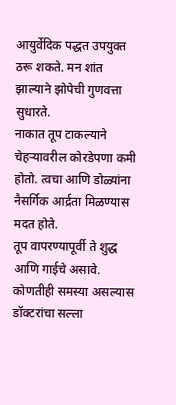आयुर्वेदिक पद्धत उपयुक्त ठरू शकते. मन शांत झाल्याने झोपेची गुणवत्ता सुधारते.
नाकात तूप टाकल्याने चेहऱ्यावरील कोरडेपणा कमी होतो. त्वचा आणि डोळ्यांना नैसर्गिक आर्द्रता मिळण्यास मदत होते.
तूप वापरण्यापूर्वी ते शुद्ध आणि गाईचे असावे.
कोणतीही समस्या असल्यास डॉक्टरांचा सल्ला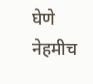घेणे नेहमीच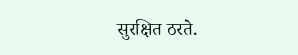सुरक्षित ठरते.